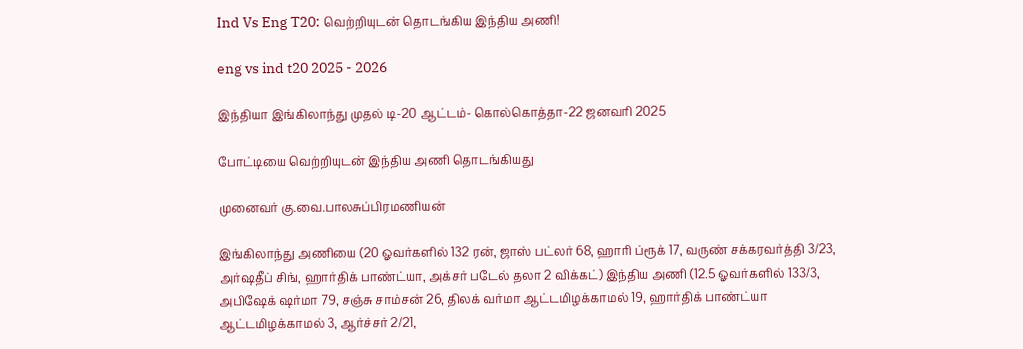Ind Vs Eng T20: வெற்றியுடன் தொடங்கிய இந்திய அணி!

eng vs ind t20 2025 - 2026

இந்தியா இங்கிலாந்து முதல் டி-20 ஆட்டம்- கொல்கொத்தா-22 ஜனவரி 2025

போட்டியை வெற்றியுடன் இந்திய அணி தொடங்கியது

முனைவர் கு.வை.பாலசுப்பிரமணியன்

இங்கிலாந்து அணியை (20 ஓவர்களில் 132 ரன், ஜாஸ் பட்லர் 68, ஹாரி ப்ரூக் 17, வருண் சக்கரவர்த்தி 3/23, அர்ஷதீப் சிங், ஹார்திக் பாண்ட்யா, அக்சர் படேல் தலா 2 விக்கட்) இந்திய அணி (12.5 ஓவர்களில் 133/3, அபிஷேக் ஷர்மா 79, சஞ்சு சாம்சன் 26, திலக் வர்மா ஆட்டமிழக்காமல் 19, ஹார்திக் பாண்ட்யா ஆட்டமிழக்காமல் 3, ஆர்ச்சர் 2/21,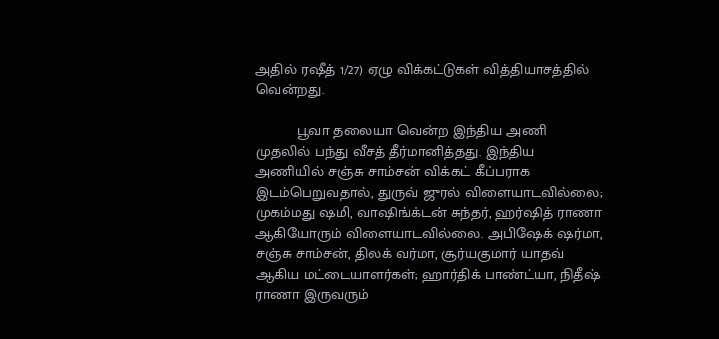அதில் ரஷீத் 1/27) ஏழு விக்கட்டுகள் வித்தியாசத்தில் வென்றது.

          பூவா தலையா வென்ற இந்திய அணி முதலில் பந்து வீசத் தீர்மானித்தது. இந்திய அணியில் சஞ்சு சாம்சன் விக்கட் கீப்பராக இடம்பெறுவதால், துருவ் ஜுரல் விளையாடவில்லை; முகம்மது ஷமி, வாஷிங்க்டன் சுந்தர், ஹர்ஷித் ராணா ஆகியோரும் விளையாடவில்லை. அபிஷேக் ஷர்மா, சஞ்சு சாம்சன், திலக் வர்மா, சூர்யகுமார் யாதவ் ஆகிய மட்டையாளர்கள்; ஹார்திக் பாண்ட்யா, நிதீஷ் ராணா இருவரும்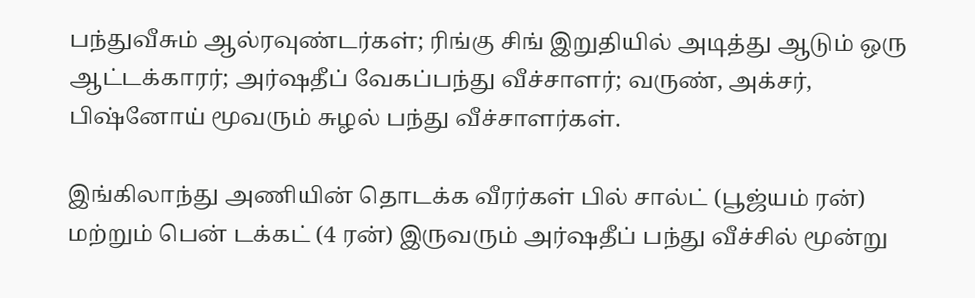பந்துவீசும் ஆல்ரவுண்டர்கள்; ரிங்கு சிங் இறுதியில் அடித்து ஆடும் ஒரு ஆட்டக்காரர்; அர்ஷதீப் வேகப்பந்து வீச்சாளர்; வருண், அக்சர், பிஷ்னோய் மூவரும் சுழல் பந்து வீச்சாளர்கள்.

இங்கிலாந்து அணியின் தொடக்க வீரர்கள் பில் சால்ட் (பூஜ்யம் ரன்) மற்றும் பென் டக்கட் (4 ரன்) இருவரும் அர்ஷதீப் பந்து வீச்சில் மூன்று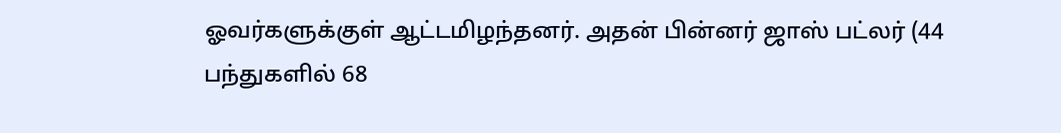ஓவர்களுக்குள் ஆட்டமிழந்தனர். அதன் பின்னர் ஜாஸ் பட்லர் (44 பந்துகளில் 68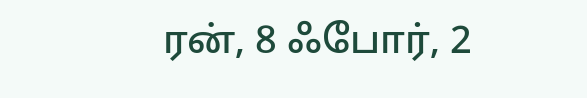ரன், 8 ஃபோர், 2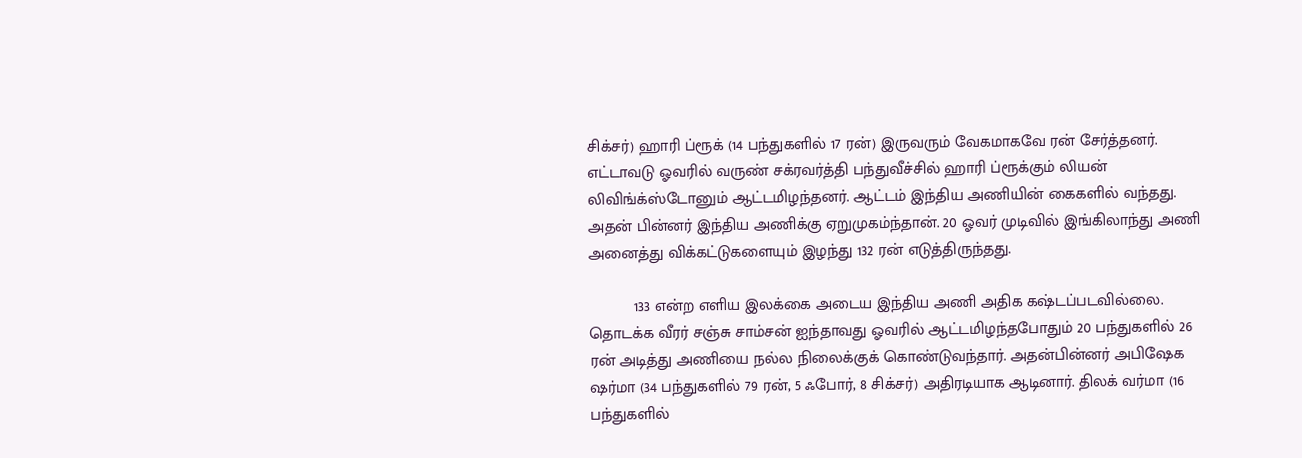சிக்சர்) ஹாரி ப்ரூக் (14 பந்துகளில் 17 ரன்) இருவரும் வேகமாகவே ரன் சேர்த்தனர். எட்டாவடு ஓவரில் வருண் சக்ரவர்த்தி பந்துவீச்சில் ஹாரி ப்ரூக்கும் லியன் லிவிங்க்ஸ்டோனும் ஆட்டமிழந்தனர். ஆட்டம் இந்திய அணியின் கைகளில் வந்தது. அதன் பின்னர் இந்திய அணிக்கு ஏறுமுகம்ந்தான். 20 ஓவர் முடிவில் இங்கிலாந்து அணி அனைத்து விக்கட்டுகளையும் இழந்து 132 ரன் எடுத்திருந்தது.

          133 என்ற எளிய இலக்கை அடைய இந்திய அணி அதிக கஷ்டப்படவில்லை. தொடக்க வீரர் சஞ்சு சாம்சன் ஐந்தாவது ஓவரில் ஆட்டமிழந்தபோதும் 20 பந்துகளில் 26 ரன் அடித்து அணியை நல்ல நிலைக்குக் கொண்டுவந்தார். அதன்பின்னர் அபிஷேக ஷர்மா (34 பந்துகளில் 79 ரன், 5 ஃபோர், 8 சிக்சர்) அதிரடியாக ஆடினார். திலக் வர்மா (16 பந்துகளில்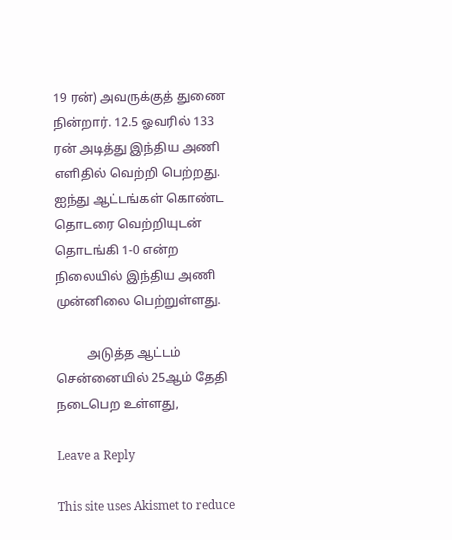19 ரன்) அவருக்குத் துணை நின்றார். 12.5 ஓவரில் 133 ரன் அடித்து இந்திய அணி எளிதில் வெற்றி பெற்றது. ஐந்து ஆட்டங்கள் கொண்ட தொடரை வெற்றியுடன் தொடங்கி 1-0 என்ற நிலையில் இந்திய அணி முன்னிலை பெற்றுள்ளது.

          அடுத்த ஆட்டம் சென்னையில் 25ஆம் தேதி நடைபெற உள்ளது,

Leave a Reply

This site uses Akismet to reduce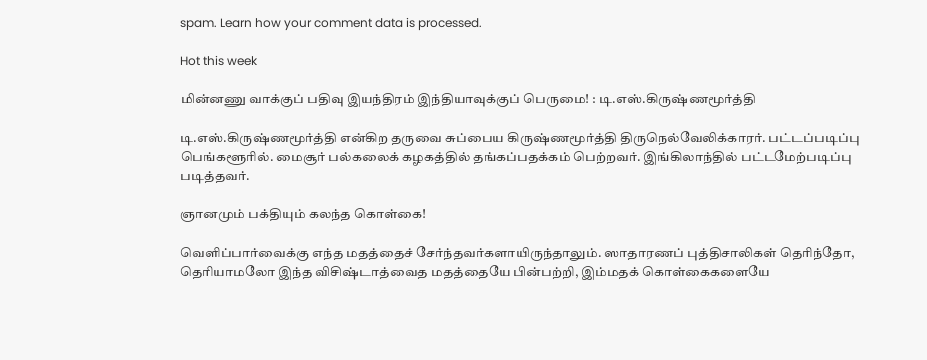spam. Learn how your comment data is processed.

Hot this week

மின்னணு வாக்குப் பதிவு இயந்திரம் இந்தியாவுக்குப் பெருமை! : டி.எஸ்.கிருஷ்ணமூர்த்தி

டி.எஸ்.கிருஷ்ணமூர்த்தி என்கிற தருவை சுப்பைய கிருஷ்ணமூர்த்தி திருநெல்வேலிக்காரர். பட்டப்படிப்பு பெங்களூரில். மைசூர் பல்கலைக் கழகத்தில் தங்கப்பதக்கம் பெற்றவர். இங்கிலாந்தில் பட்டமேற்படிப்பு படித்தவர்.

ஞானமும் பக்தியும் கலந்த கொள்கை!

வெளிப்பார்வைக்கு எந்த மதத்தைச் சேர்ந்தவர்களாயிருந்தாலும். ஸாதாரணப் புத்திசாலிகள் தெரிந்தோ, தெரியாமலோ இந்த விசிஷ்டாத்வைத மதத்தையே பின்பற்றி, இம்மதக் கொள்கைகளையே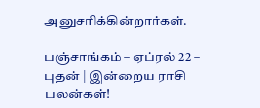அனுசரிக்கின்றார்கள்.

பஞ்சாங்கம் – ஏப்ரல் 22 – புதன் | இன்றைய ராசி பலன்கள்!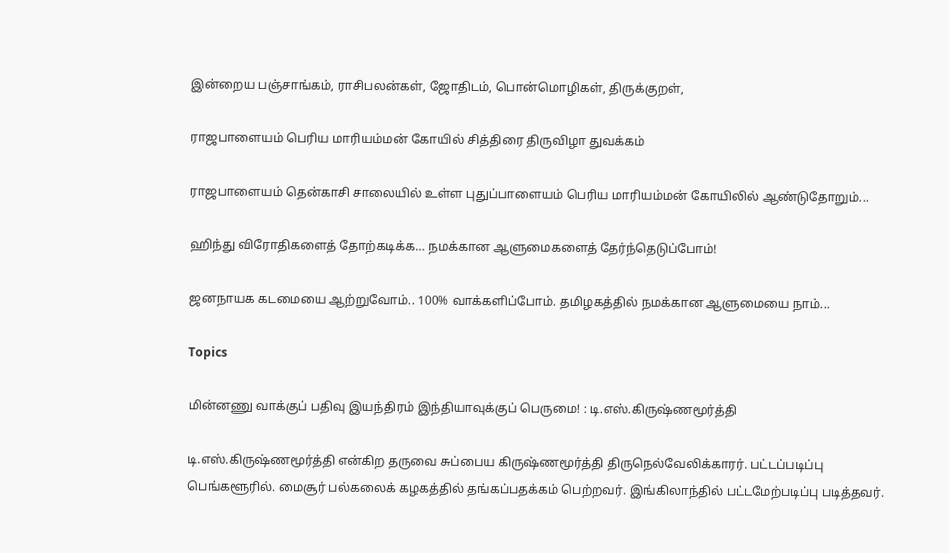இன்றைய பஞ்சாங்கம், ராசிபலன்கள், ஜோதிடம், பொன்மொழிகள், திருக்குறள்,

ராஜபாளையம் பெரிய மாரியம்மன் கோயில் சித்திரை திருவிழா துவக்கம்

ராஜபாளையம் தென்காசி சாலையில் உள்ள புதுப்பாளையம் பெரிய மாரியம்மன் கோயிலில் ஆண்டுதோறும்...

ஹிந்து விரோதிகளைத் தோற்கடிக்க… நமக்கான ஆளுமைகளைத் தேர்ந்தெடுப்போம்!

ஜனநாயக கடமையை ஆற்றுவோம்.. 100% வாக்களிப்போம். தமிழகத்தில் நமக்கான ஆளுமையை நாம்...

Topics

மின்னணு வாக்குப் பதிவு இயந்திரம் இந்தியாவுக்குப் பெருமை! : டி.எஸ்.கிருஷ்ணமூர்த்தி

டி.எஸ்.கிருஷ்ணமூர்த்தி என்கிற தருவை சுப்பைய கிருஷ்ணமூர்த்தி திருநெல்வேலிக்காரர். பட்டப்படிப்பு பெங்களூரில். மைசூர் பல்கலைக் கழகத்தில் தங்கப்பதக்கம் பெற்றவர். இங்கிலாந்தில் பட்டமேற்படிப்பு படித்தவர்.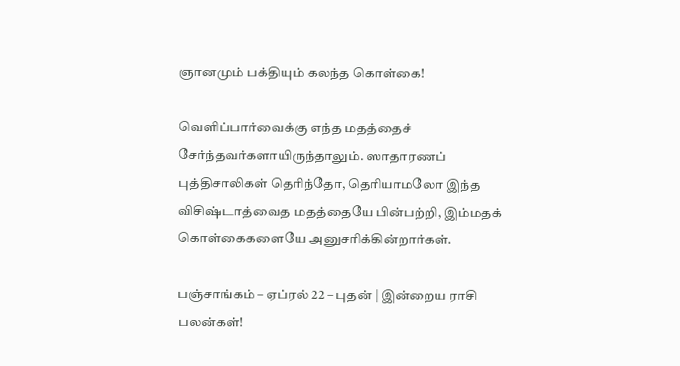ஞானமும் பக்தியும் கலந்த கொள்கை!

வெளிப்பார்வைக்கு எந்த மதத்தைச் சேர்ந்தவர்களாயிருந்தாலும். ஸாதாரணப் புத்திசாலிகள் தெரிந்தோ, தெரியாமலோ இந்த விசிஷ்டாத்வைத மதத்தையே பின்பற்றி, இம்மதக் கொள்கைகளையே அனுசரிக்கின்றார்கள்.

பஞ்சாங்கம் – ஏப்ரல் 22 – புதன் | இன்றைய ராசி பலன்கள்!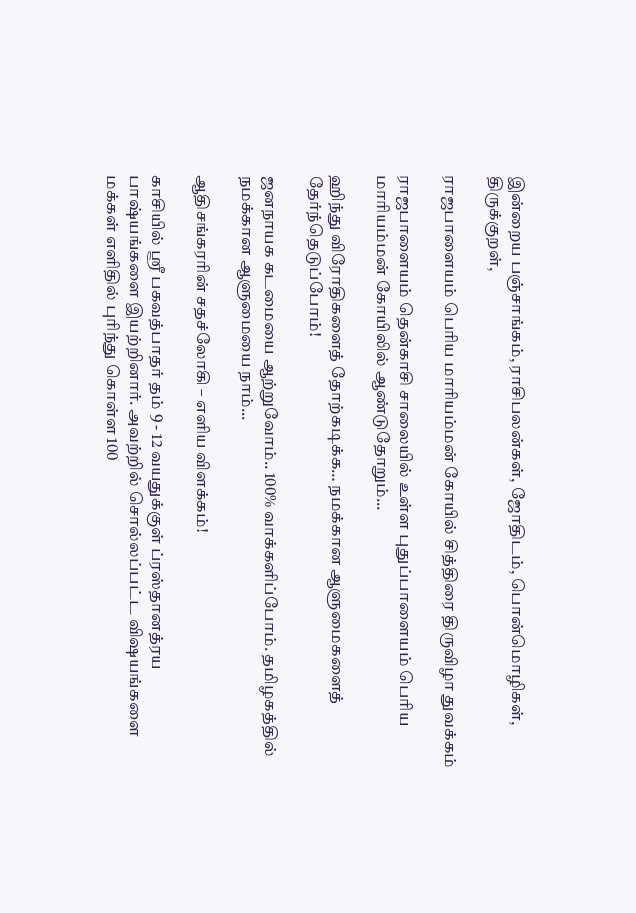இன்றைய பஞ்சாங்கம், ராசிபலன்கள், ஜோதிடம், பொன்மொழிகள், திருக்குறள்,

ராஜபாளையம் பெரிய மாரியம்மன் கோயில் சித்திரை திருவிழா துவக்கம்

ராஜபாளையம் தென்காசி சாலையில் உள்ள புதுப்பாளையம் பெரிய மாரியம்மன் கோயிலில் ஆண்டுதோறும்...

ஹிந்து விரோதிகளைத் தோற்கடிக்க… நமக்கான ஆளுமைகளைத் தேர்ந்தெடுப்போம்!

ஜனநாயக கடமையை ஆற்றுவோம்.. 100% வாக்களிப்போம். தமிழகத்தில் நமக்கான ஆளுமையை நாம்...

ஆதிசங்கரரின் சதச்லோகி – எளிய விளக்கம்!

காசியில் ஸ்ரீ பகவத்பாதர் தம் 9 - 12 வயதுக்குள் ப்ரஸ்தானத்ரய பாஷ்யங்களை இயற்றினார். அவற்றில் சொல்லப்பட்ட விஷயங்களை மக்கள் எளிதில் புரிந்து கொள்ள 100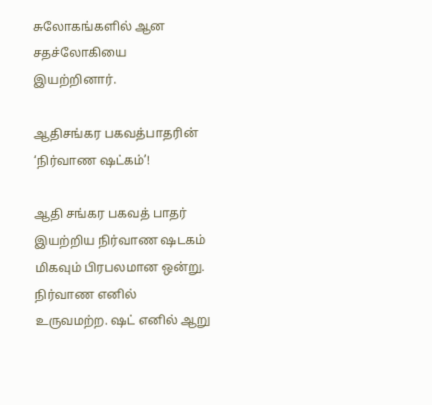சுலோகங்களில் ஆன சதச்லோகியை இயற்றினார்.

ஆதிசங்கர பகவத்பாதரின் ‘நிர்வாண ஷட்கம்’!

ஆதி சங்கர பகவத் பாதர் இயற்றிய நிர்வாண ஷடகம் மிகவும் பிரபலமான ஒன்று. நிர்வாண எனில் உருவமற்ற. ஷட் எனில் ஆறு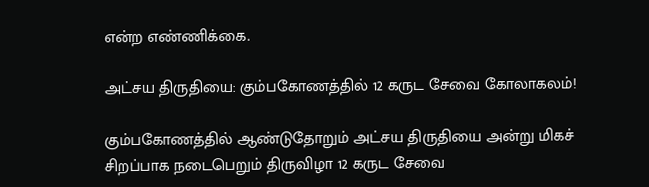என்ற எண்ணிக்கை.

அட்சய திருதியை: கும்பகோணத்தில் 12 கருட சேவை கோலாகலம்!

கும்பகோணத்தில் ஆண்டுதோறும் அட்சய திருதியை அன்று மிகச் சிறப்பாக நடைபெறும் திருவிழா 12 கருட சேவை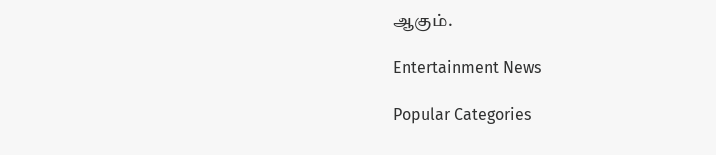ஆகும்.

Entertainment News

Popular Categories